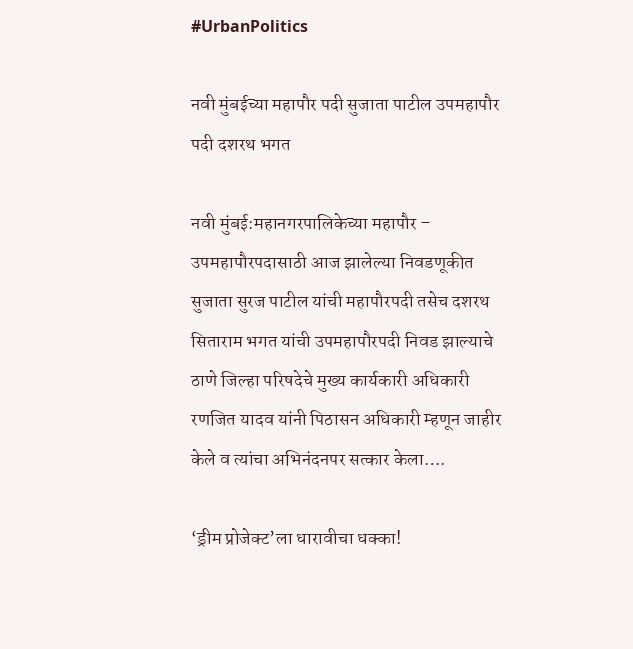#UrbanPolitics

नवी मुंबईच्या महापौर पदी सुजाता पाटील उपमहापौर पदी दशरथ भगत

नवी मुंबई:महानगरपालिकेच्या महापौर – उपमहापौरपदासाठी आज झालेल्या निवडणूकीत सुजाता सुरज पाटील यांची महापौरपदी तसेच दशरथ सिताराम भगत यांची उपमहापौरपदी निवड झाल्याचे ठाणे जिल्हा परिषदेचे मुख्य कार्यकारी अधिकारी रणजित यादव यांनी पिठासन अधिकारी म्हणून जाहीर केले व त्यांचा अभिनंदनपर सत्कार केला….

‘ड्रीम प्रोजेक्ट’ला धारावीचा धक्का!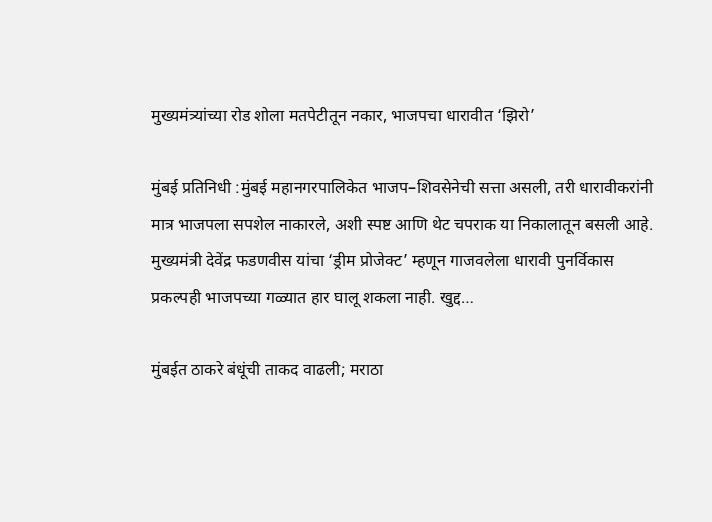मुख्यमंत्र्यांच्या रोड शोला मतपेटीतून नकार, भाजपचा धारावीत ‘झिरो’

मुंबई प्रतिनिधी :मुंबई महानगरपालिकेत भाजप–शिवसेनेची सत्ता असली, तरी धारावीकरांनी मात्र भाजपला सपशेल नाकारले, अशी स्पष्ट आणि थेट चपराक या निकालातून बसली आहे. मुख्यमंत्री देवेंद्र फडणवीस यांचा ‘ड्रीम प्रोजेक्ट’ म्हणून गाजवलेला धारावी पुनर्विकास प्रकल्पही भाजपच्या गळ्यात हार घालू शकला नाही. खुद्द…

मुंबईत ठाकरे बंधूंची ताकद वाढली; मराठा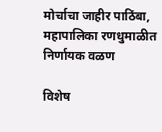मोर्चाचा जाहीर पाठिंबा, महापालिका रणधुमाळीत निर्णायक वळण

विशेष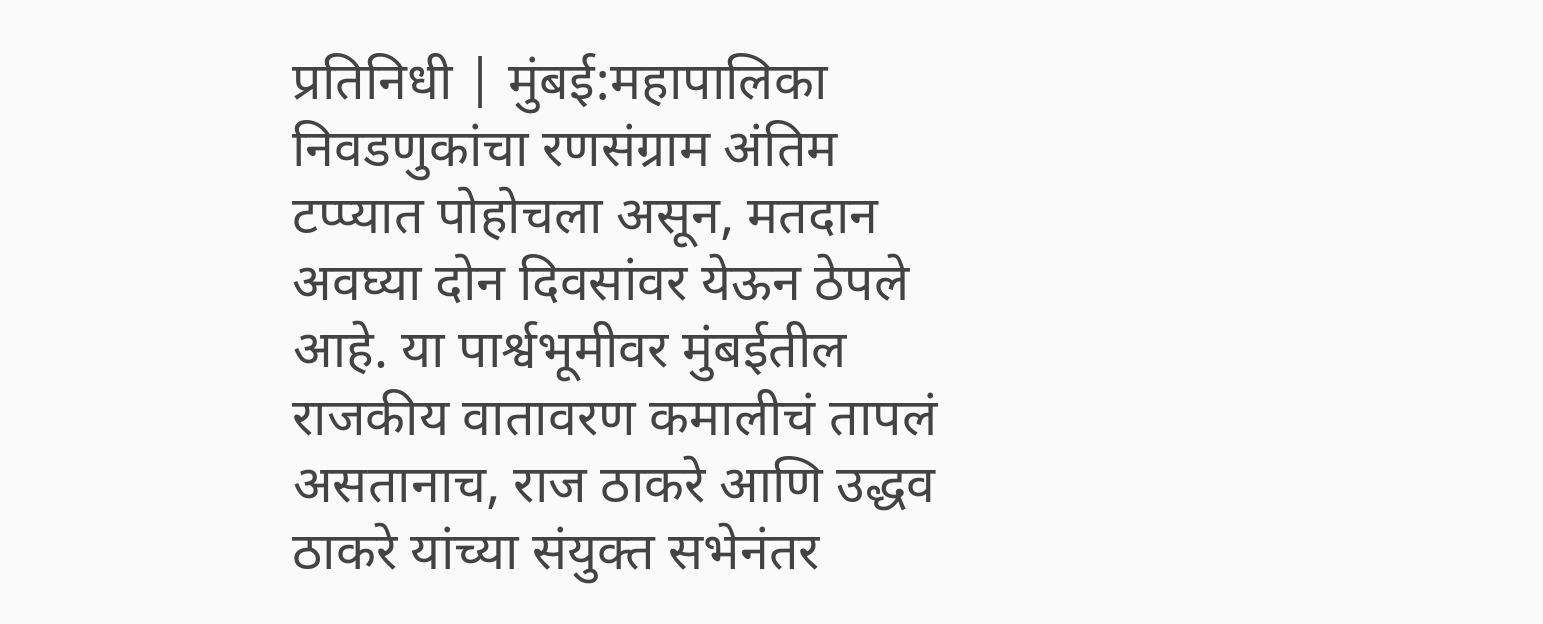प्रतिनिधी | मुंबई:महापालिका निवडणुकांचा रणसंग्राम अंतिम टप्प्यात पोहोचला असून, मतदान अवघ्या दोन दिवसांवर येऊन ठेपले आहे. या पार्श्वभूमीवर मुंबईतील राजकीय वातावरण कमालीचं तापलं असतानाच, राज ठाकरे आणि उद्धव ठाकरे यांच्या संयुक्त सभेनंतर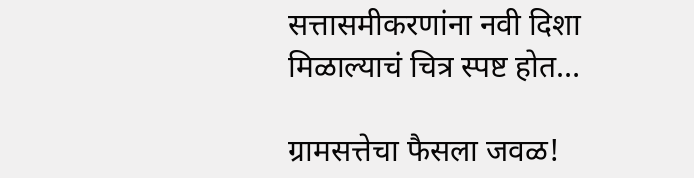सत्तासमीकरणांना नवी दिशा मिळाल्याचं चित्र स्पष्ट होत…

ग्रामसत्तेचा फैसला जवळ!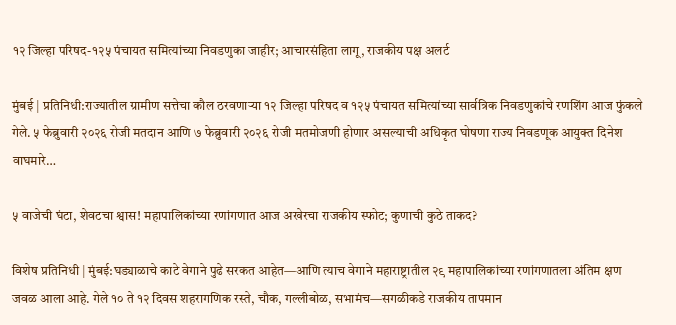१२ जिल्हा परिषद-१२५ पंचायत समित्यांच्या निवडणुका जाहीर; आचारसंहिता लागू, राजकीय पक्ष अलर्ट

मुंबई | प्रतिनिधी:राज्यातील ग्रामीण सत्तेचा कौल ठरवणाऱ्या १२ जिल्हा परिषद व १२५ पंचायत समित्यांच्या सार्वत्रिक निवडणुकांचे रणशिंग आज फुंकले गेले. ५ फेब्रुवारी २०२६ रोजी मतदान आणि ७ फेब्रुवारी २०२६ रोजी मतमोजणी होणार असल्याची अधिकृत घोषणा राज्य निवडणूक आयुक्त दिनेश वाघमारे…

५ वाजेची घंटा, शेवटचा श्वास! महापालिकांच्या रणांगणात आज अखेरचा राजकीय स्फोट; कुणाची कुठे ताकद?

विशेष प्रतिनिधी | मुंबई:घड्याळाचे काटे वेगाने पुढे सरकत आहेत—आणि त्याच वेगाने महाराष्ट्रातील २९ महापालिकांच्या रणांगणातला अंतिम क्षण जवळ आला आहे. गेले १० ते १२ दिवस शहरागणिक रस्ते, चौक, गल्लीबोळ, सभामंच—सगळीकडे राजकीय तापमान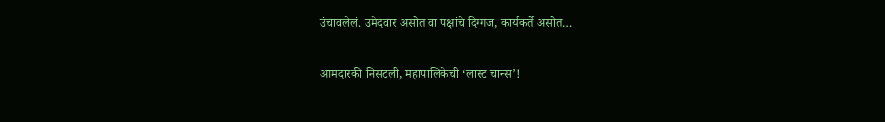उंचावलेलं. उमेदवार असोत वा पक्षांचे दिग्गज, कार्यकर्ते असोत…

आमदारकी निसटली, महापालिकेची ‘लास्ट चान्स’!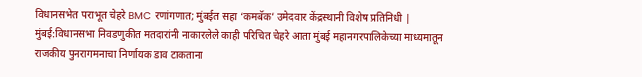विधानसभेत पराभूत चेहरे BMC रणांगणात; मुंबईत सहा ‘कमबॅक’ उमेदवार केंद्रस्थानी विशेष प्रतिनिधी | मुंबई:विधानसभा निवडणुकीत मतदारांनी नाकारलेले काही परिचित चेहरे आता मुंबई महानगरपालिकेच्या माध्यमातून राजकीय पुनरागमनाचा निर्णायक डाव टाकताना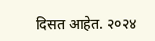दिसत आहेत. २०२४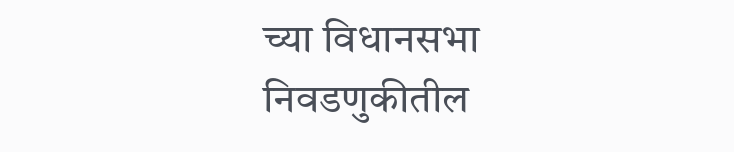च्या विधानसभा निवडणुकीतील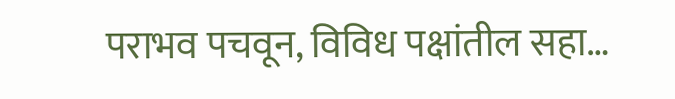पराभव पचवून, विविध पक्षांतील सहा…